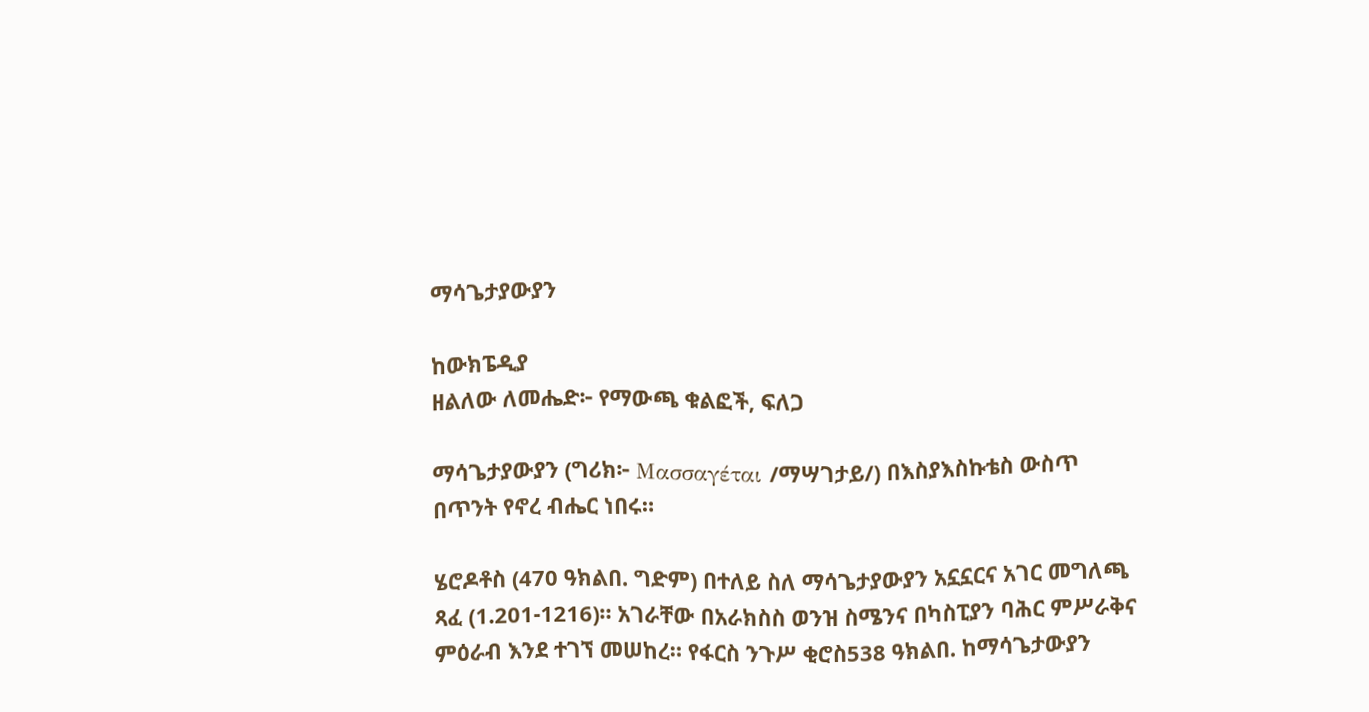ማሳጌታያውያን

ከውክፔዲያ
ዘልለው ለመሔድ፦ የማውጫ ቁልፎች, ፍለጋ

ማሳጌታያውያን (ግሪክ፦ Μασσαγέται /ማሣገታይ/) በእስያእስኩቴስ ውስጥ በጥንት የኖረ ብሔር ነበሩ።

ሄሮዶቶስ (470 ዓክልበ. ግድም) በተለይ ስለ ማሳጌታያውያን አኗኗርና አገር መግለጫ ጻፈ (1.201-1216)። አገራቸው በአራክስስ ወንዝ ስሜንና በካስፒያን ባሕር ምሥራቅና ምዕራብ እንደ ተገኘ መሠከረ። የፋርስ ንጉሥ ቂሮስ538 ዓክልበ. ከማሳጌታውያን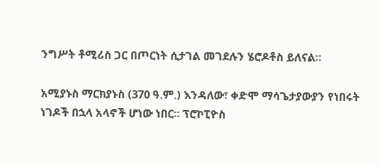ንግሥት ቶሚሪስ ጋር በጦርነት ሲታገል መገደሉን ሄሮዶቶስ ይለናል።

አሚያኑስ ማርክያኑስ (370 ዓ.ም.) እንዳለው፣ ቀድሞ ማሳጌታያውያን የነበሩት ነገዶች በኋላ አላኖች ሆነው ነበር። ፕሮኮፒዮስ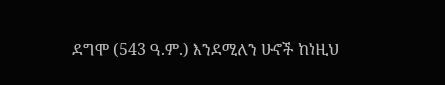ደግሞ (543 ዓ.ም.) እንደሚለን ሁኖች ከነዚህ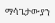ማሳጌታውያን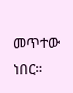መጥተው ነበር።